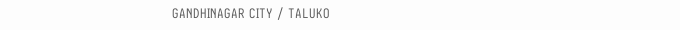GANDHINAGAR CITY / TALUKO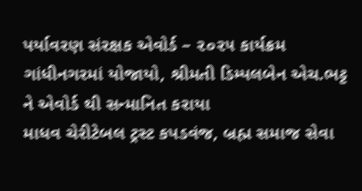પર્યાવરણ સંરક્ષક એવોર્ડ – ૨૦૨૫ કાર્યક્રમ ગાંધીનગરમાં યોજાયો, શ્રીમતી ડિમ્પલબેન એચ.ભટ્ટ ને એવોર્ડ થી સન્માનિત કરાયા
માધવ ચેરીટેબલ ટ્રસ્ટ કપડવંજ, બ્રહ્મ સમાજ સેવા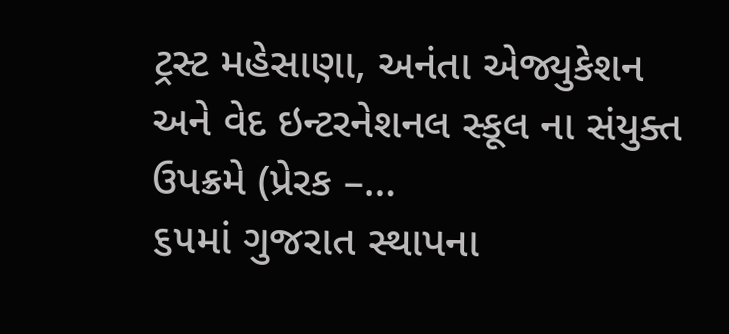ટ્રસ્ટ મહેસાણા, અનંતા એજ્યુકેશન અને વેદ ઇન્ટરનેશનલ સ્કૂલ ના સંયુક્ત ઉપક્રમે (પ્રેરક –…
૬૫માં ગુજરાત સ્થાપના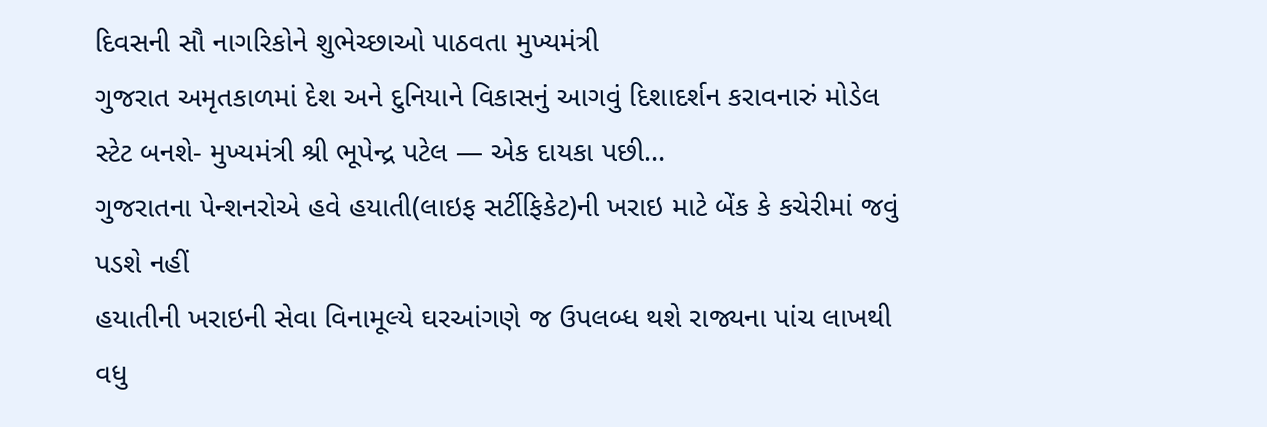દિવસની સૌ નાગરિકોને શુભેચ્છાઓ પાઠવતા મુખ્યમંત્રી
ગુજરાત અમૃતકાળમાં દેશ અને દુનિયાને વિકાસનું આગવું દિશાદર્શન કરાવનારું મોડેલ સ્ટેટ બનશે- મુખ્યમંત્રી શ્રી ભૂપેન્દ્ર પટેલ — એક દાયકા પછી…
ગુજરાતના પેન્શનરોએ હવે હયાતી(લાઇફ સર્ટીફિકેટ)ની ખરાઇ માટે બેંક કે કચેરીમાં જવું પડશે નહીં
હયાતીની ખરાઇની સેવા વિનામૂલ્યે ઘરઆંગણે જ ઉપલબ્ધ થશે રાજ્યના પાંચ લાખથી વધુ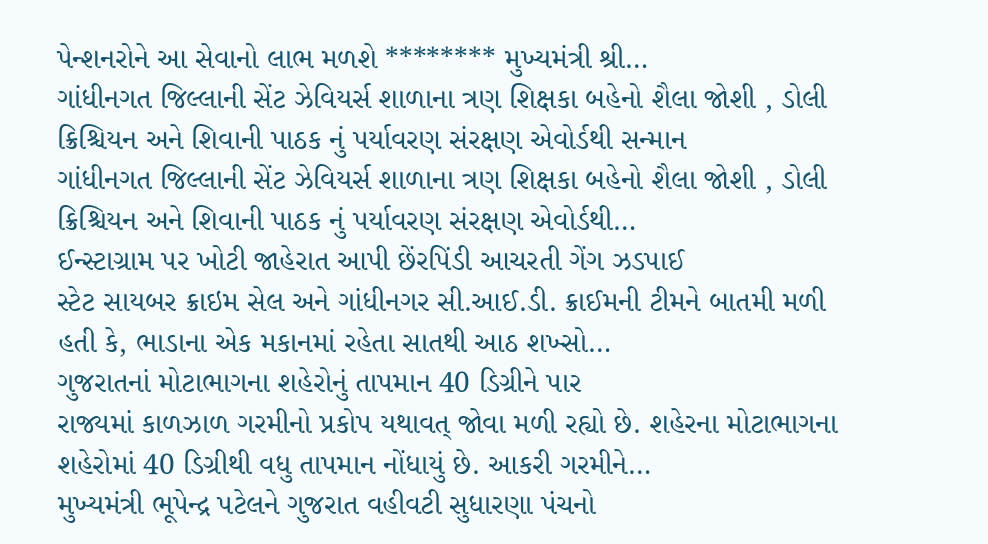પેન્શનરોને આ સેવાનો લાભ મળશે ******** મુખ્યમંત્રી શ્રી…
ગાંધીનગત જિલ્લાની સેંટ ઝેવિયર્સ શાળાના ત્રણ શિક્ષકા બહેનો શૈલા જોશી , ડોલી ક્રિશ્ચિયન અને શિવાની પાઠક નું પર્યાવરણ સંરક્ષણ એવોર્ડથી સન્માન
ગાંધીનગત જિલ્લાની સેંટ ઝેવિયર્સ શાળાના ત્રણ શિક્ષકા બહેનો શૈલા જોશી , ડોલી ક્રિશ્ચિયન અને શિવાની પાઠક નું પર્યાવરણ સંરક્ષણ એવોર્ડથી…
ઈન્સ્ટાગ્રામ પર ખોટી જાહેરાત આપી છેંરપિંડી આચરતી ગેંગ ઝડપાઈ
સ્ટેટ સાયબર ક્રાઇમ સેલ અને ગાંધીનગર સી.આઈ.ડી. ક્રાઈમની ટીમને બાતમી મળી હતી કે, ભાડાના એક મકાનમાં રહેતા સાતથી આઠ શખ્સો…
ગુજરાતનાં મોટાભાગના શહેરોનું તાપમાન 40 ડિગ્રીને પાર
રાજ્યમાં કાળઝાળ ગરમીનો પ્રકોપ યથાવત્ જોવા મળી રહ્યો છે. શહેરના મોટાભાગના શહેરોમાં 40 ડિગ્રીથી વધુ તાપમાન નોંધાયું છે. આકરી ગરમીને…
મુખ્યમંત્રી ભૂપેન્દ્ર પટેલને ગુજરાત વહીવટી સુધારણા પંચનો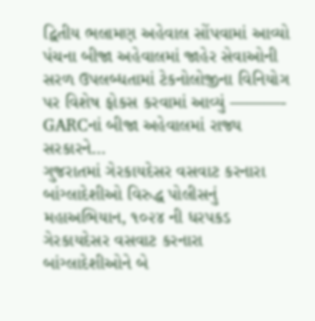દ્વિતીય ભલામણ અહેવાલ સોંપવામાં આવ્યો
પંચના બીજા અહેવાલમાં જાહેર સેવાઓની સરળ ઉપલબ્ધતામાં ટેકનોલોજીના વિનિયોગ પર વિશેષ ફોકસ કરવામાં આવ્યું ———- GARCનાં બીજા અહેવાલમાં રાજ્ય સરકારને…
ગુજરાતમાં ગેરકાયદેસર વસવાટ કરનારા બાંગ્લાદેશીઓ વિરુદ્ધ પોલીસનું મહાઅભિયાન, ૧૦૨૪ ની ધરપકડ
ગેરકાયદેસર વસવાટ કરનારા બાંગ્લાદેશીઓને બે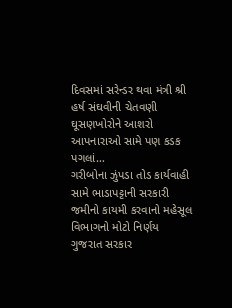દિવસમાં સરેન્ડર થવા મંત્રી શ્રી હર્ષ સંઘવીની ચેતવણી ઘૂસણખોરોને આશરો આપનારાઓ સામે પણ કડક પગલાં…
ગરીબોના ઝુંપડા તોડ કાર્યવાહી સામે ભાડાપટ્ટાની સરકારી જમીનો કાયમી કરવાનો મહેસૂલ વિભાગનો મોટો નિર્ણય
ગુજરાત સરકાર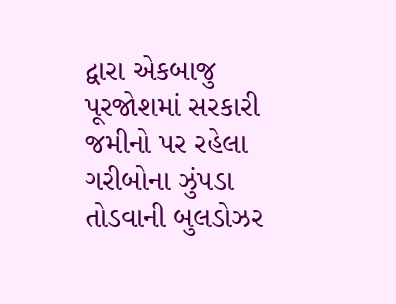દ્વારા એકબાજુ પૂરજોશમાં સરકારી જમીનો પર રહેલા ગરીબોના ઝુંપડા તોડવાની બુલડોઝર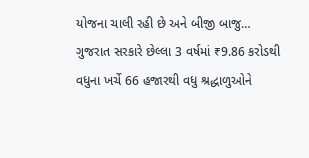યોજના ચાલી રહી છે અને બીજી બાજુ…
ગુજરાત સરકારે છેલ્લા 3 વર્ષમાં ₹9.86 કરોડથી વધુના ખર્ચે 66 હજારથી વધુ શ્રદ્ધાળુઓને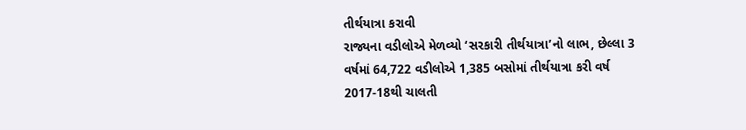તીર્થયાત્રા કરાવી
રાજ્યના વડીલોએ મેળવ્યો ‘સરકારી તીર્થયાત્રા’નો લાભ, છેલ્લા 3 વર્ષમાં 64,722 વડીલોએ 1,385 બસોમાં તીર્થયાત્રા કરી વર્ષ 2017-18થી ચાલતી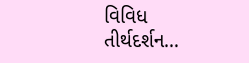વિવિધ તીર્થદર્શન…